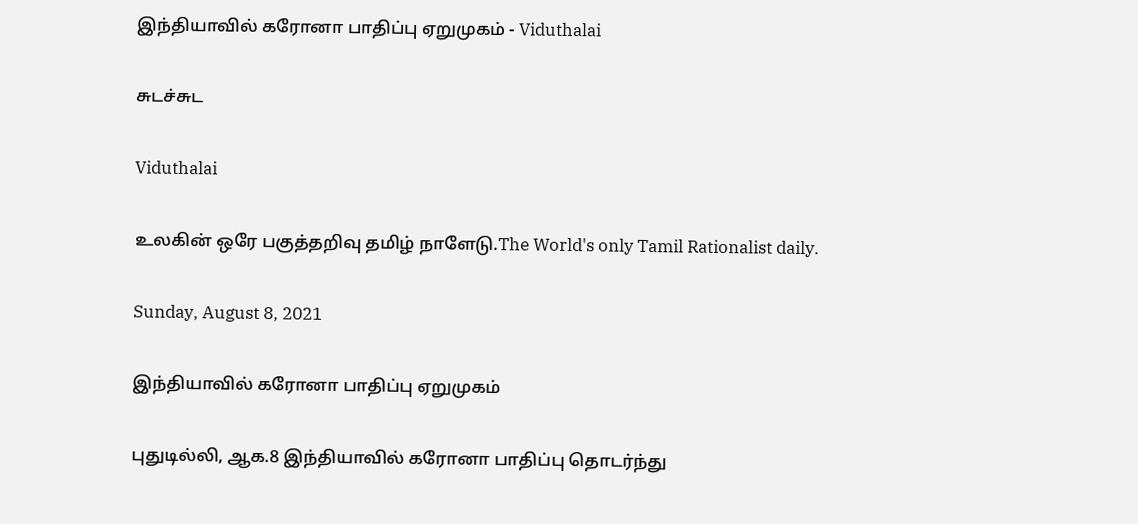இந்தியாவில் கரோனா பாதிப்பு ஏறுமுகம் - Viduthalai

சுடச்சுட

Viduthalai

உலகின் ஒரே பகுத்தறிவு தமிழ் நாளேடு.The World's only Tamil Rationalist daily.

Sunday, August 8, 2021

இந்தியாவில் கரோனா பாதிப்பு ஏறுமுகம்

புதுடில்லி, ஆக.8 இந்தியாவில் கரோனா பாதிப்பு தொடர்ந்து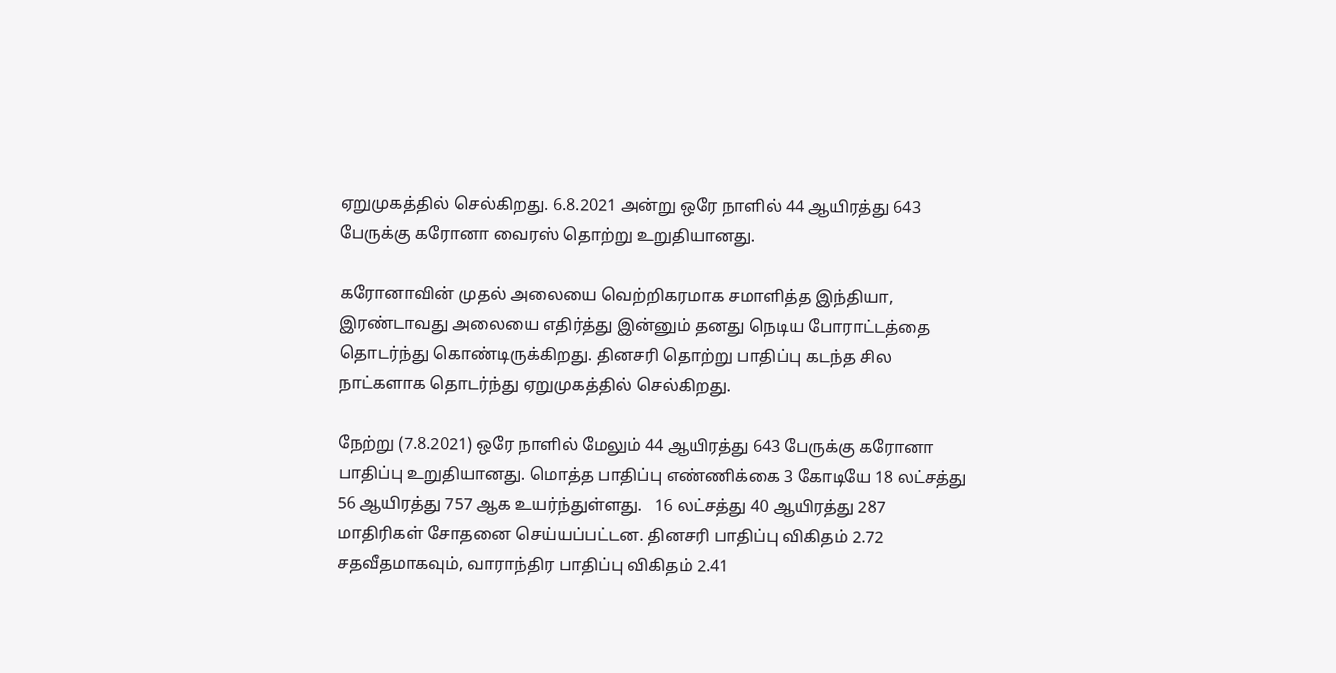ஏறுமுகத்தில் செல்கிறது. 6.8.2021 அன்று ஒரே நாளில் 44 ஆயிரத்து 643 பேருக்கு கரோனா வைரஸ் தொற்று உறுதியானது.

கரோனாவின் முதல் அலையை வெற்றிகரமாக சமாளித்த இந்தியா, இரண்டாவது அலையை எதிர்த்து இன்னும் தனது நெடிய போராட்டத்தை தொடர்ந்து கொண்டிருக்கிறது. தினசரி தொற்று பாதிப்பு கடந்த சில நாட்களாக தொடர்ந்து ஏறுமுகத்தில் செல்கிறது.

நேற்று (7.8.2021) ஒரே நாளில் மேலும் 44 ஆயிரத்து 643 பேருக்கு கரோனா பாதிப்பு உறுதியானது. மொத்த பாதிப்பு எண்ணிக்கை 3 கோடியே 18 லட்சத்து 56 ஆயிரத்து 757 ஆக உயர்ந்துள்ளது.   16 லட்சத்து 40 ஆயிரத்து 287 மாதிரிகள் சோதனை செய்யப்பட்டன. தினசரி பாதிப்பு விகிதம் 2.72 சதவீதமாகவும், வாராந்திர பாதிப்பு விகிதம் 2.41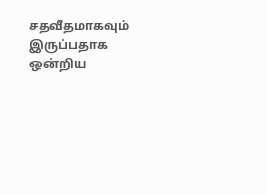சதவீதமாகவும் இருப்பதாக ஒன்றிய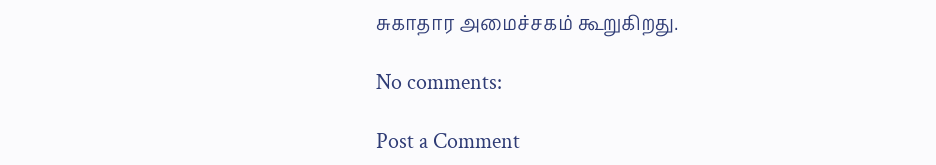சுகாதார அமைச்சகம் கூறுகிறது.

No comments:

Post a Comment